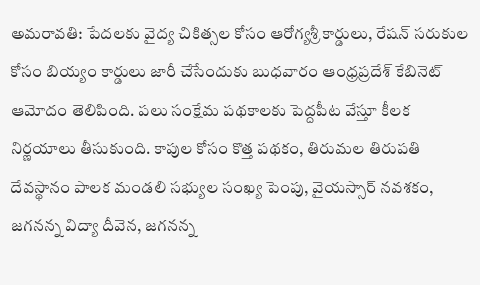అమరావతి: పేదలకు వైద్య చికిత్సల కోసం ఆరోగ్యశ్రీ కార్డులు, రేషన్ సరుకుల కోసం బియ్యం కార్డులు జారీ చేసేందుకు బుధవారం ఆంధ్రప్రదేశ్ కేబినెట్ ఆమోదం తెలిపింది. పలు సంక్షేమ పథకాలకు పెద్దపీట వేస్తూ కీలక నిర్ణయాలు తీసుకుంది. కాపుల కోసం కొత్త పథకం, తిరుమల తిరుపతి దేవస్థానం పాలక మండలి సభ్యుల సంఖ్య పెంపు, వైయస్సార్ నవశకం, జగనన్న విద్యా దీవెన, జగనన్న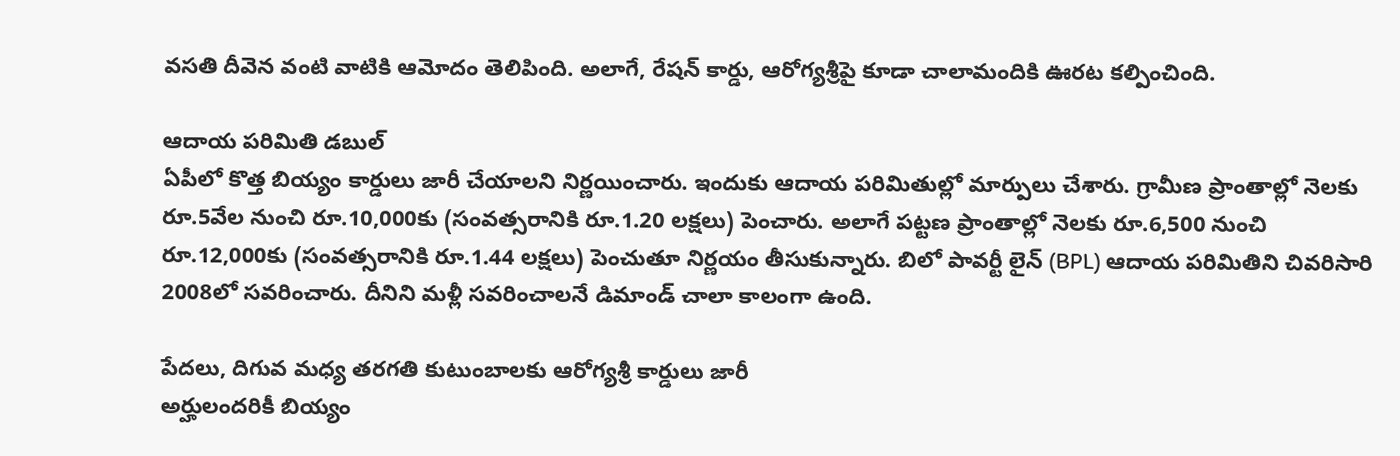వసతి దీవెన వంటి వాటికి ఆమోదం తెలిపింది. అలాగే, రేషన్ కార్డు, ఆరోగ్యశ్రీపై కూడా చాలామందికి ఊరట కల్పించింది.

ఆదాయ పరిమితి డబుల్
ఏపీలో కొత్త బియ్యం కార్డులు జారీ చేయాలని నిర్ణయించారు. ఇందుకు ఆదాయ పరిమితుల్లో మార్పులు చేశారు. గ్రామీణ ప్రాంతాల్లో నెలకు రూ.5వేల నుంచి రూ.10,000కు (సంవత్సరానికి రూ.1.20 లక్షలు) పెంచారు. అలాగే పట్టణ ప్రాంతాల్లో నెలకు రూ.6,500 నుంచి రూ.12,000కు (సంవత్సరానికి రూ.1.44 లక్షలు) పెంచుతూ నిర్ణయం తీసుకున్నారు. బిలో పావర్టీ లైన్ (BPL) ఆదాయ పరిమితిని చివరిసారి 2008లో సవరించారు. దీనిని మళ్లీ సవరించాలనే డిమాండ్ చాలా కాలంగా ఉంది.

పేదలు, దిగువ మధ్య తరగతి కుటుంబాలకు ఆరోగ్యశ్రీ కార్డులు జారీ
అర్హులందరికీ బియ్యం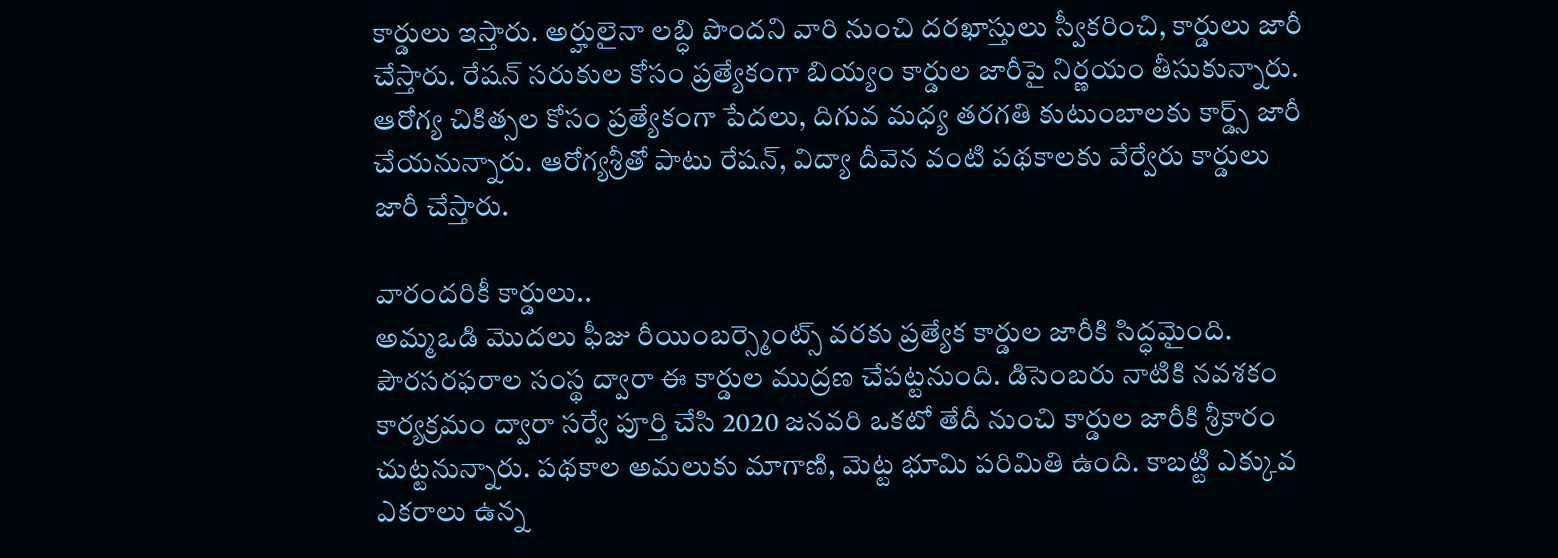కార్డులు ఇస్తారు. అర్హులైనా లబ్ధి పొందని వారి నుంచి దరఖాస్తులు స్వీకరించి, కార్డులు జారీ చేస్తారు. రేషన్ సరుకుల కోసం ప్రత్యేకంగా బియ్యం కార్డుల జారీపై నిర్ణయం తీసుకున్నారు. ఆరోగ్య చికిత్సల కోసం ప్రత్యేకంగా పేదలు, దిగువ మధ్య తరగతి కుటుంబాలకు కార్డ్స్ జారీ చేయనున్నారు. ఆరోగ్యశ్రీతో పాటు రేషన్, విద్యా దీవెన వంటి పథకాలకు వేర్వేరు కార్డులు జారీ చేస్తారు.

వారందరికీ కార్డులు..
అమ్మఒడి మొదలు ఫీజు రీయింబర్స్మెంట్స్ వరకు ప్రత్యేక కార్డుల జారీకి సిద్ధమైంది. పౌరసరఫరాల సంస్థ ద్వారా ఈ కార్డుల ముద్రణ చేపట్టనుంది. డిసెంబరు నాటికి నవశకం కార్యక్రమం ద్వారా సర్వే పూర్తి చేసి 2020 జనవరి ఒకటో తేదీ నుంచి కార్డుల జారీకి శ్రీకారం చుట్టనున్నారు. పథకాల అమలుకు మాగాణి, మెట్ట భూమి పరిమితి ఉంది. కాబట్టి ఎక్కువ ఎకరాలు ఉన్న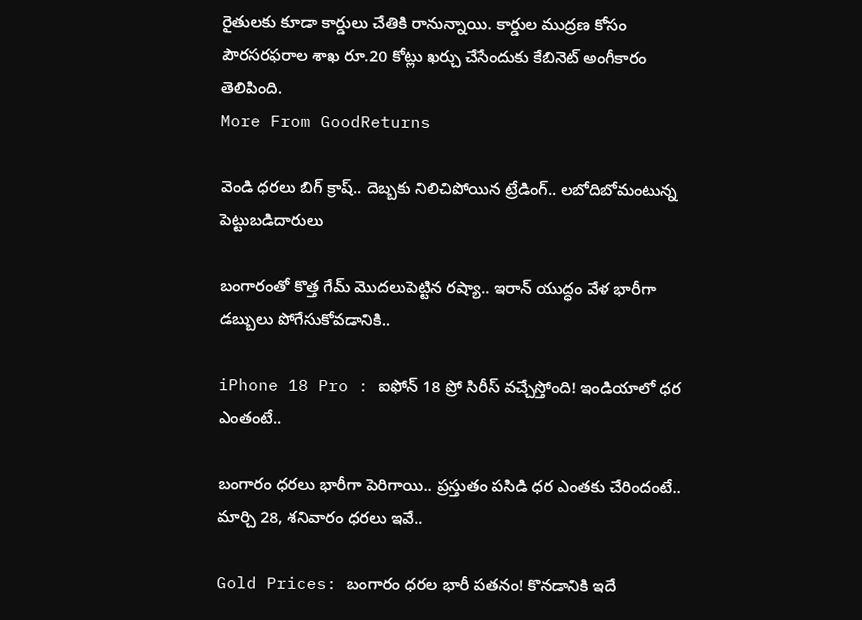రైతులకు కూడా కార్డులు చేతికి రానున్నాయి. కార్డుల ముద్రణ కోసం పౌరసరఫరాల శాఖ రూ.20 కోట్లు ఖర్చు చేసేందుకు కేబినెట్ అంగీకారం తెలిపింది.
More From GoodReturns

వెండి ధరలు బిగ్ క్రాష్.. దెబ్బకు నిలిచిపోయిన ట్రేడింగ్.. లబోదిబోమంటున్న పెట్టుబడిదారులు

బంగారంతో కొత్త గేమ్ మొదలుపెట్టిన రష్యా.. ఇరాన్ యుద్ధం వేళ భారీగా డబ్బులు పోగేసుకోవడానికి..

iPhone 18 Pro : ఐఫోన్ 18 ప్రో సిరీస్ వచ్చేస్తోంది! ఇండియాలో ధర ఎంతంటే..

బంగారం ధరలు భారీగా పెరిగాయి.. ప్రస్తుతం పసిడి ధర ఎంతకు చేరిందంటే.. మార్చి 28, శనివారం ధరలు ఇవే..

Gold Prices: బంగారం ధరల భారీ పతనం! కొనడానికి ఇదే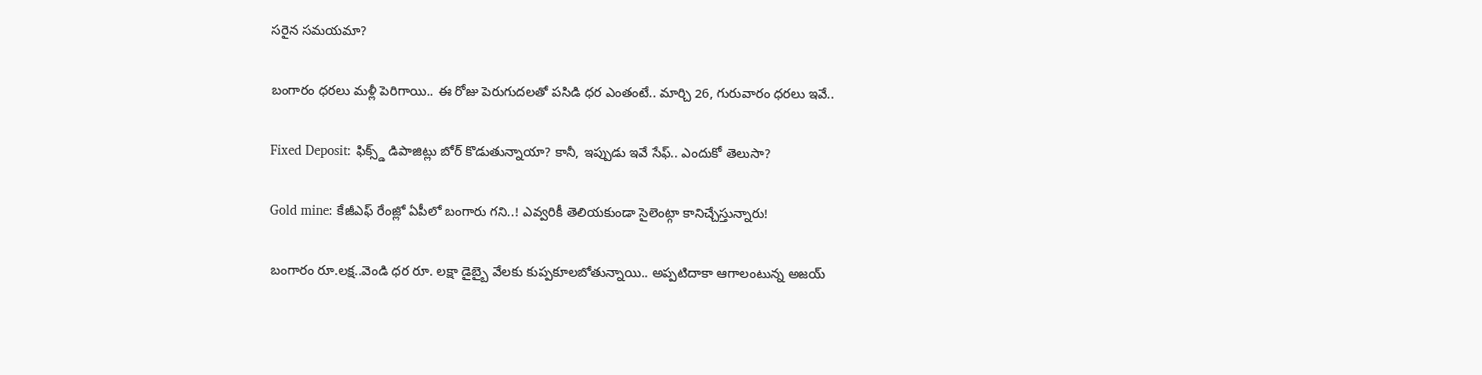సరైన సమయమా?

బంగారం ధరలు మళ్లీ పెరిగాయి.. ఈ రోజు పెరుగుదలతో పసిడి ధర ఎంతంటే.. మార్చి 26, గురువారం ధరలు ఇవే..

Fixed Deposit: ఫిక్స్డ్ డిపాజిట్లు బోర్ కొడుతున్నాయా? కానీ, ఇప్పుడు ఇవే సేఫ్.. ఎందుకో తెలుసా?

Gold mine: కేజీఎఫ్ రేంజ్లో ఏపీలో బంగారు గని..! ఎవ్వరికీ తెలియకుండా సైలెంట్గా కానిచ్చేస్తున్నారు!

బంగారం రూ.లక్ష..వెండి ధర రూ. లక్షా డైబ్బై వేలకు కుప్పకూలబోతున్నాయి.. అప్పటిదాకా ఆగాలంటున్న అజయ్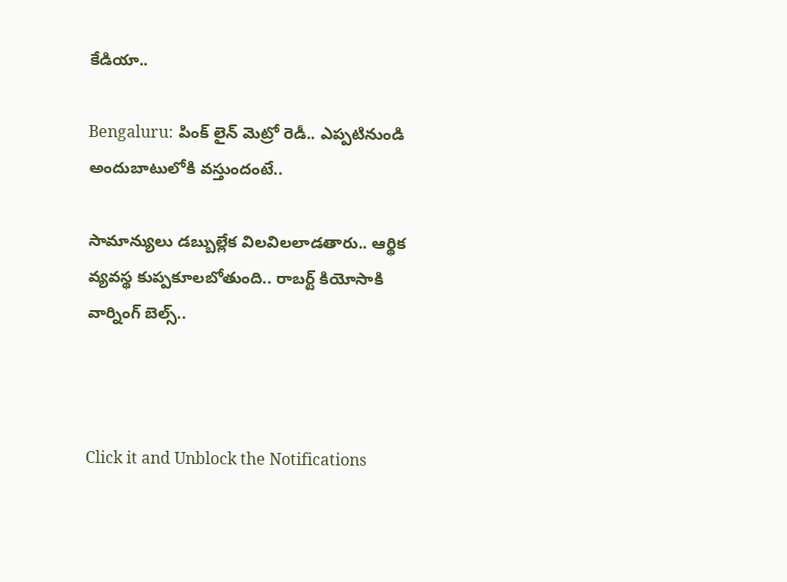కేడియా..

Bengaluru: పింక్ లైన్ మెట్రో రెడీ.. ఎప్పటినుండి అందుబాటులోకి వస్తుందంటే..

సామాన్యులు డబ్బుల్లేక విలవిలలాడతారు.. ఆర్థిక వ్యవస్థ కుప్పకూలబోతుంది.. రాబర్ట్ కియోసాకి వార్నింగ్ బెల్స్..



Click it and Unblock the Notifications